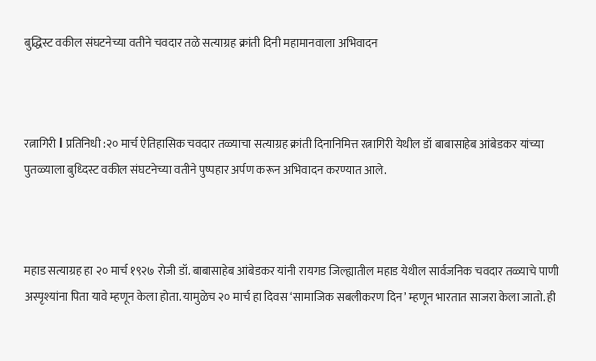बुद्धिस्ट वकील संघटनेच्या वतीने चवदार तळे सत्याग्रह क्रांती दिनी महामानवाला अभिवादन



रत्नागिरी l प्रतिनिधी :२० मार्च ऐतिहासिक चवदार तळ्याचा सत्याग्रह क्रांती दिनानिमित्त रत्नागिरी येथील डॉ बाबासाहेब आंबेडकर यांच्या पुतळ्याला बुध्दिस्ट वकील संघटनेच्या वतीने पुष्पहार अर्पण करून अभिवादन करण्यात आले.



महाड सत्याग्रह हा २० मार्च १९२७ रोजी डॉ. बाबासाहेब आंबेडकर यांनी रायगड जिल्ह्यातील महाड येथील सार्वजनिक चवदार तळ्याचे पाणी अस्पृश्यांना पिता यावे म्हणून केला होता. यामुळेच २० मार्च हा दिवस ‘सामाजिक सबलीकरण दिन’ म्हणून भारतात साजरा केला जातो. ही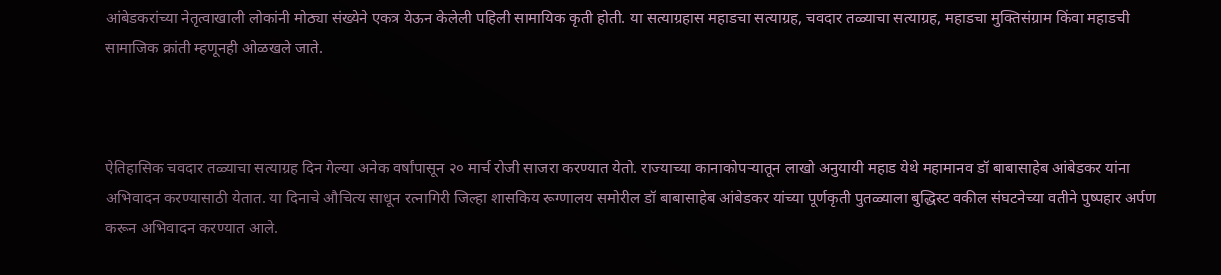आंबेडकरांच्या नेतृत्वाखाली लोकांनी मोठ्या संख्येने एकत्र येऊन केलेली पहिली सामायिक कृती होती. या सत्याग्रहास महाडचा सत्याग्रह, चवदार तळ्याचा सत्याग्रह, महाडचा मुक्तिसंग्राम किंवा महाडची सामाजिक क्रांती म्हणूनही ओळखले जाते.



ऐतिहासिक चवदार तळ्याचा सत्याग्रह दिन गेल्या अनेक वर्षांपासून २० मार्च रोजी साजरा करण्यात येतो. राज्याच्या कानाकोपऱ्यातून लाखो अनुयायी महाड येथे महामानव डॉ बाबासाहेब आंबेडकर यांना अभिवादन करण्यासाठी येतात. या दिनाचे औचित्य साधून रत्नागिरी जिल्हा शासकिय रूग्णालय समोरील डॉ बाबासाहेब आंबेडकर यांच्या पूर्णकृती पुतळ्याला बुद्धिस्ट वकील संघटनेच्या वतीने पुष्पहार अर्पण करून अभिवादन करण्यात आले.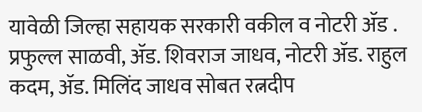यावेळी जिल्हा सहायक सरकारी वकील व नोटरी ॲड . प्रफुल्ल साळवी, ॲड. शिवराज जाधव, नोटरी ॲड. राहुल कदम, ॲड. मिलिंद जाधव सोबत रत्नदीप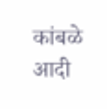कांबळे आदी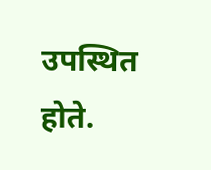उपस्थित होते.